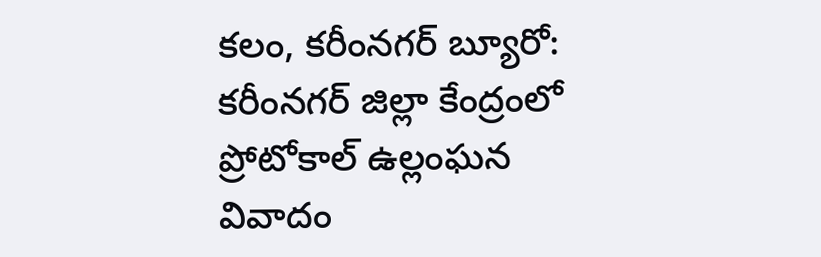కలం, కరీంనగర్ బ్యూరో: కరీంనగర్ జిల్లా కేంద్రంలో ప్రోటోకాల్ ఉల్లంఘన వివాదం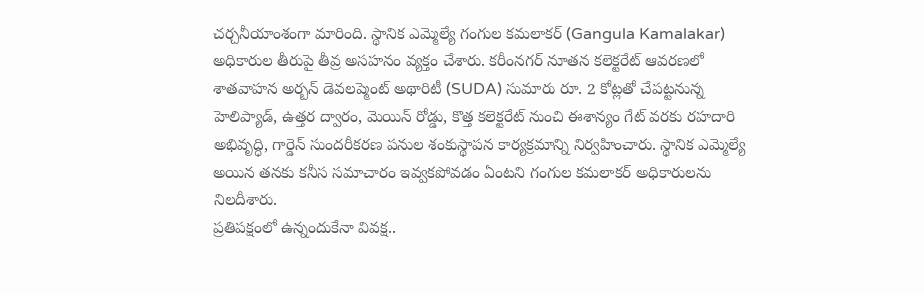చర్చనీయాంశంగా మారింది. స్థానిక ఎమ్మెల్యే గంగుల కమలాకర్ (Gangula Kamalakar) అధికారుల తీరుపై తీవ్ర అసహనం వ్యక్తం చేశారు. కరీంనగర్ నూతన కలెక్టరేట్ ఆవరణలో శాతవాహన అర్బన్ డెవలప్మెంట్ అథారిటీ (SUDA) సుమారు రూ. 2 కోట్లతో చేపట్టనున్న హెలిప్యాడ్, ఉత్తర ద్వారం, మెయిన్ రోడ్డు, కొత్త కలెక్టరేట్ నుంచి ఈశాన్యం గేట్ వరకు రహదారి అభివృద్ధి, గార్డెన్ సుందరీకరణ పనుల శంకుస్థాపన కార్యక్రమాన్ని నిర్వహించారు. స్థానిక ఎమ్మెల్యే అయిన తనకు కనీస సమాచారం ఇవ్వకపోవడం ఏంటని గంగుల కమలాకర్ అధికారులను నిలదీశారు.
ప్రతిపక్షంలో ఉన్నందుకేనా వివక్ష..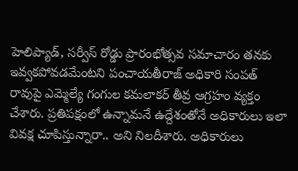హెలిప్యాడ్, సర్వీస్ రోడ్డు ప్రారంభోత్సవ సమాచారం తనకు ఇవ్వకపోవడమేంటని పంచాయతీరాజ్ అధికారి సంపత్ రావుపై ఎమ్మెల్యే గంగుల కమలాకర్ తీవ్ర ఆగ్రహం వ్యక్తం చేశారు. ప్రతిపక్షంలో ఉన్నామనే ఉద్దేశంతోనే అధికారులు ఇలా వివక్ష చూపిస్తున్నారా.. అని నిలదీశారు. అధికారులు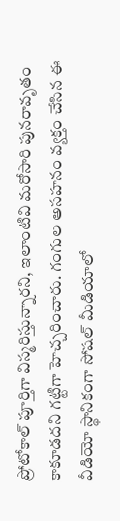ప్రోటోకాల్ పూర్తిగా విస్మరిస్తున్నారని, ఇలాంటివి మరోసారి పునరావృతం కాకూడదని గట్టిగా హెచ్చరించారు. గంగుల అసహనం వ్యక్తం చేసిన ఈ వీడియో స్థానికంగా సోషల్ మీడియాలో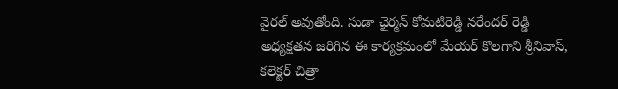వైరల్ అవుతోంది. సుడా ఛైర్మన్ కోమటిరెడ్డి నరేందర్ రెడ్డి అధ్యక్షతన జరిగిన ఈ కార్యక్రమంలో మేయర్ కొలగాని శ్రీనివాస్, కలెక్టర్ చిత్రా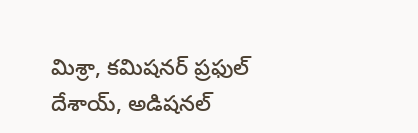మిశ్రా, కమిషనర్ ప్రఫుల్ దేశాయ్, అడిషనల్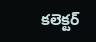కలెక్టర్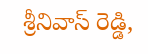శ్రీనివాస్ రెడ్డి,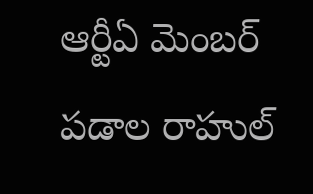ఆర్టీఏ మెంబర్ పడాల రాహుల్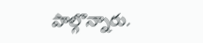పాల్గొన్నారు.